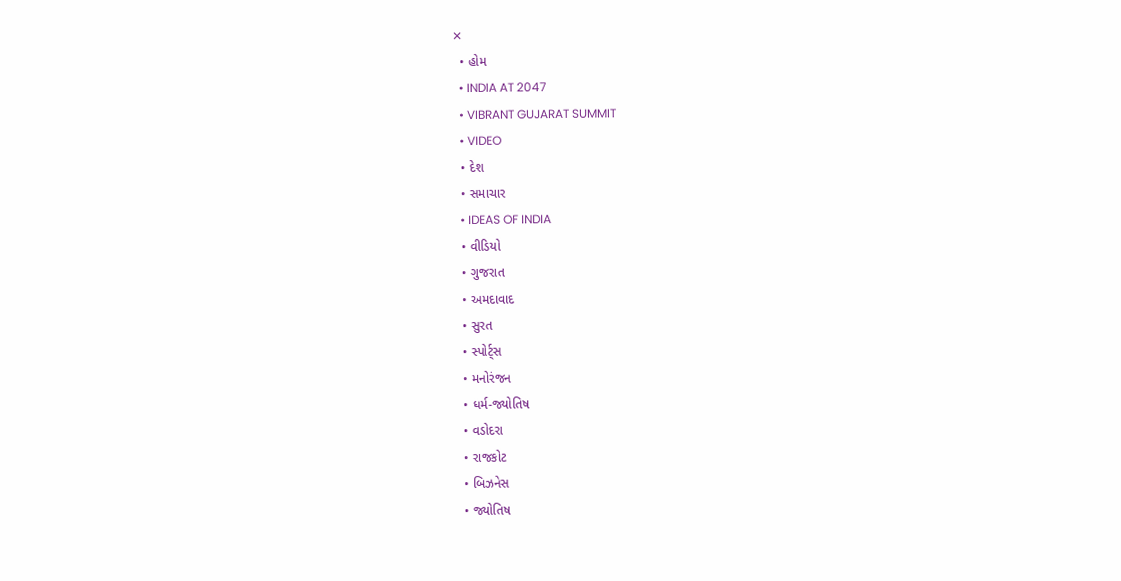✕
  • હોમ
  • INDIA AT 2047
  • VIBRANT GUJARAT SUMMIT
  • VIDEO
  • દેશ
  • સમાચાર
  • IDEAS OF INDIA
  • વીડિયો
  • ગુજરાત
  • અમદાવાદ
  • સુરત
  • સ્પોર્ટ્સ
  • મનોરંજન
  • ધર્મ-જ્યોતિષ
  • વડોદરા
  • રાજકોટ
  • બિઝનેસ
  • જ્યોતિષ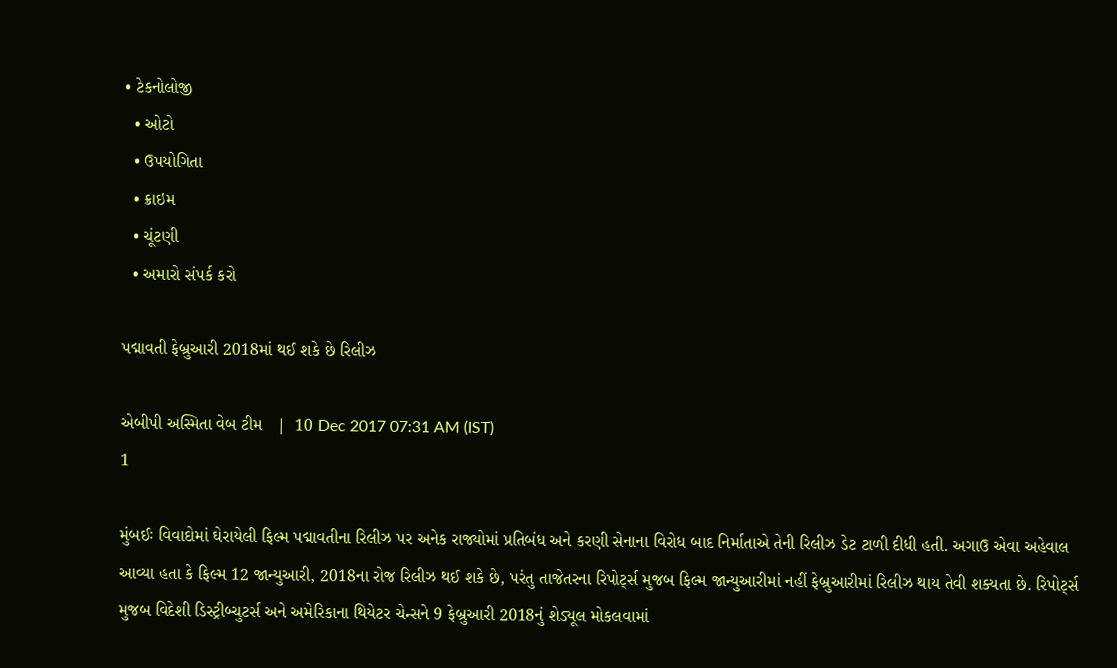• ટેકનોલોજી
  • ઓટો
  • ઉપયોગિતા
  • ક્રાઇમ
  • ચૂંટણી
  • અમારો સંપર્ક કરો

પદ્માવતી ફેબ્રુઆરી 2018માં થઈ શકે છે રિલીઝ

એબીપી અસ્મિતા વેબ ટીમ   |  10 Dec 2017 07:31 AM (IST)
1

મુંબઈઃ વિવાદોમાં ઘેરાયેલી ફિલ્મ પદ્માવતીના રિલીઝ પર અનેક રાજ્યોમાં પ્રતિબંધ અને કરણી સેનાના વિરોધ બાદ નિર્માતાએ તેની રિલીઝ ડેટ ટાળી દીધી હતી. અગાઉ એવા અહેવાલ આવ્યા હતા કે ફિલ્મ 12 જાન્યુઆરી, 2018ના રોજ રિલીઝ થઈ શકે છે, પરંતુ તાજેતરના રિપોર્ટ્સ મુજબ ફિલ્મ જાન્યુઆરીમાં નહીં ફેબ્રુઆરીમાં રિલીઝ થાય તેવી શક્યતા છે. રિપોર્ટ્સ મુજબ વિદેશી ડિસ્ટ્રીબ્ચુટર્સ અને અમેરિકાના થિયેટર ચેન્સને 9 ફેબ્રુઆરી 2018નું શેડ્યૂલ મોકલવામાં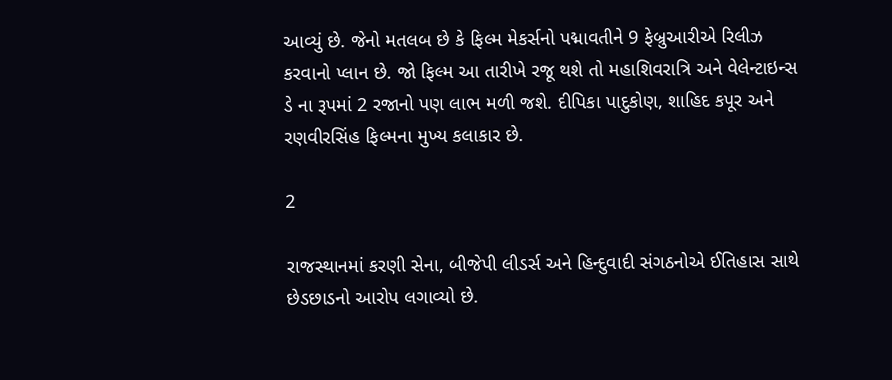આવ્યું છે. જેનો મતલબ છે કે ફિલ્મ મેકર્સનો પદ્માવતીને 9 ફેબ્રુઆરીએ રિલીઝ કરવાનો પ્લાન છે. જો ફિલ્મ આ તારીખે રજૂ થશે તો મહાશિવરાત્રિ અને વેલેન્ટાઇન્સ ડે ના રૂપમાં 2 રજાનો પણ લાભ મળી જશે. દીપિકા પાદુકોણ, શાહિદ કપૂર અને રણવીરસિંહ ફિલ્મના મુખ્ય કલાકાર છે.

2

રાજસ્થાનમાં કરણી સેના, બીજેપી લીડર્સ અને હિન્દુવાદી સંગઠનોએ ઈતિહાસ સાથે છેડછાડનો આરોપ લગાવ્યો છે.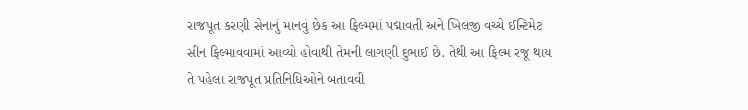રાજપૂત કરણી સેનાનું માનવું છેક આ ફિલ્મમાં પદ્માવતી અને ખિલજી વચ્ચે ઈન્ટિમેટ સીન ફિલ્માવવામાં આવ્યો હોવાથી તેમની લાગણી દુભાઈ છે. તેથી આ ફિલ્મ રજૂ થાય તે પહેલા રાજપૂત પ્રતિનિધિઓને બતાવવી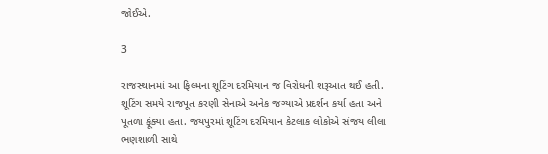જોઈએ.

3

રાજસ્થાનમાં આ ફિલ્મના શૂટિંગ દરમિયાન જ વિરોધની શરૂઆત થઈ હતી. શૂટિંગ સમયે રાજપૂત કરણી સેનાએ અનેક જગ્યાએ પ્રદર્શન કર્યા હતા અને પૂતળા ફૂંક્યા હતા. જયપુરમાં શૂટિંગ દરમિયાન કેટલાક લોકોએ સંજય લીલા ભણશાળી સાથે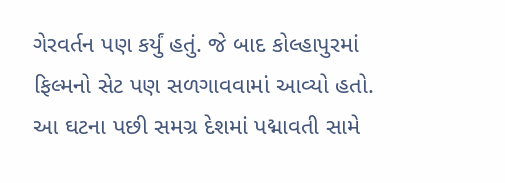ગેરવર્તન પણ કર્યું હતું. જે બાદ કોલ્હાપુરમાં ફિલ્મનો સેટ પણ સળગાવવામાં આવ્યો હતો. આ ઘટના પછી સમગ્ર દેશમાં પદ્માવતી સામે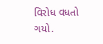વિરોધ વધતો ગયો.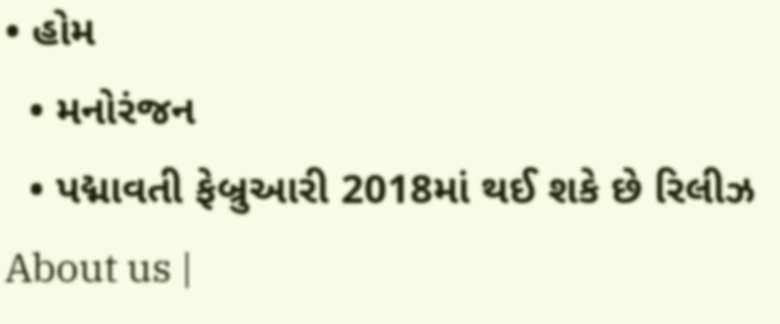• હોમ
  • મનોરંજન
  • પદ્માવતી ફેબ્રુઆરી 2018માં થઈ શકે છે રિલીઝ
About us |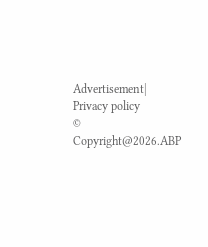Advertisement| Privacy policy
© Copyright@2026.ABP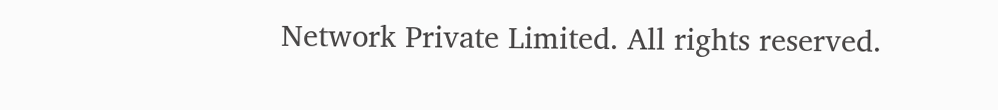Network Private Limited. All rights reserved.